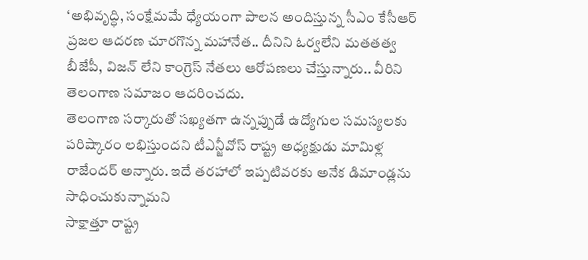‘అభివృద్ధి, సంక్షేమమే ధ్యేయంగా పాలన అందిస్తున్న సీఎం కేసీఆర్ ప్రజల ఆదరణ చూరగొన్న మహానేత.. దీనిని ఓర్వలేని మతతత్వ బీజేపీ, విజన్ లేని కాంగ్రెస్ నేతలు ఆరోపణలు చేస్తున్నారు.. వీరిని తెలంగాణ సమాజం ఆదరించదు.
తెలంగాణ సర్కారుతో సఖ్యతగా ఉన్నప్పుడే ఉద్యోగుల సమస్యలకు పరిష్కారం లభిస్తుందని టీఎన్జీవోస్ రాష్ట్ర అధ్యక్షుడు మామిళ్ల రాజేందర్ అన్నారు. ఇదే తరహాలో ఇప్పటివరకు అనేక డిమాండ్లను సాధించుకున్నామని
సాక్షాత్తూ రాష్ట్ర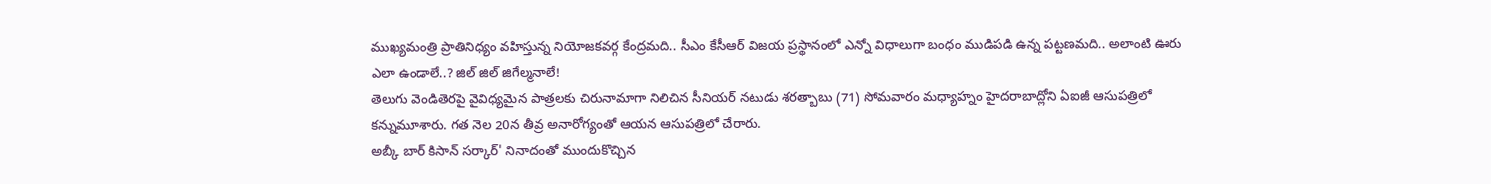ముఖ్యమంత్రి ప్రాతినిధ్యం వహిస్తున్న నియోజకవర్గ కేంద్రమది.. సీఎం కేసీఆర్ విజయ ప్రస్థానంలో ఎన్నో విధాలుగా బంధం ముడిపడి ఉన్న పట్టణమది.. అలాంటి ఊరు ఎలా ఉండాలే..? జిల్ జిల్ జిగేల్మనాలే!
తెలుగు వెండితెరపై వైవిధ్యమైన పాత్రలకు చిరునామాగా నిలిచిన సీనియర్ నటుడు శరత్బాబు (71) సోమవారం మధ్యాహ్నం హైదరాబాద్లోని ఏఐజీ ఆసుపత్రిలో కన్నుమూశారు. గత నెల 20న తీవ్ర అనారోగ్యంతో ఆయన ఆసుపత్రిలో చేరారు.
అబ్కీ బార్ కిసాన్ సర్కార్' నినాదంతో ముందుకొచ్చిన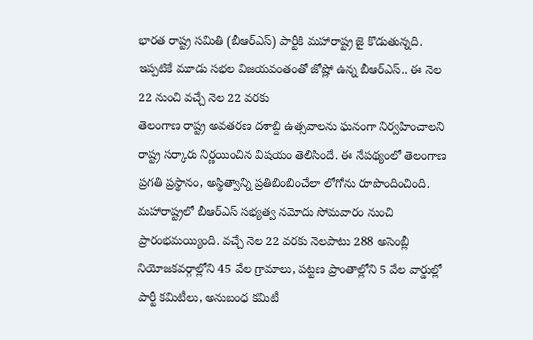భారత రాష్ట్ర సమితి (బీఆర్ఎస్) పార్టీకి మహారాష్ట్ర జై కొడుతున్నది. ఇప్పటికే మూడు సభల విజయవంతంతో జోష్లో ఉన్న బీఆర్ఎస్.. ఈ నెల 22 నుంచి వచ్చే నెల 22 వరకు
తెలంగాణ రాష్ట్ర అవతరణ దశాబ్ది ఉత్సవాలను ఘనంగా నిర్వహించాలని రాష్ట్ర సర్కారు నిర్ణయించిన విషయం తెలిసిందే. ఈ నేపథ్యంలో తెలంగాణ ప్రగతి ప్రస్థానం, అస్థిత్వాన్ని ప్రతిబింబించేలా లోగోను రూపొందించింది.
మహారాష్ట్రలో బీఆర్ఎస్ సభ్యత్వ నమోదు సోమవారం నుంచి ప్రారంభమయ్యింది. వచ్చే నెల 22 వరకు నెలపాటు 288 అసెంబ్లీ నియోజకవర్గాల్లోని 45 వేల గ్రామాలు, పట్టణ ప్రాంతాల్లోని 5 వేల వార్డుల్లో పార్టీ కమిటీలు, అనుబంధ కమిటీ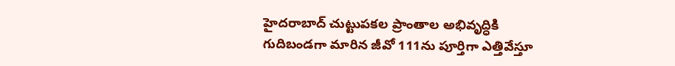హైదరాబాద్ చుట్టుపకల ప్రాంతాల అభివృద్ధికి గుదిబండగా మారిన జీవో 111ను పూర్తిగా ఎత్తివేస్తూ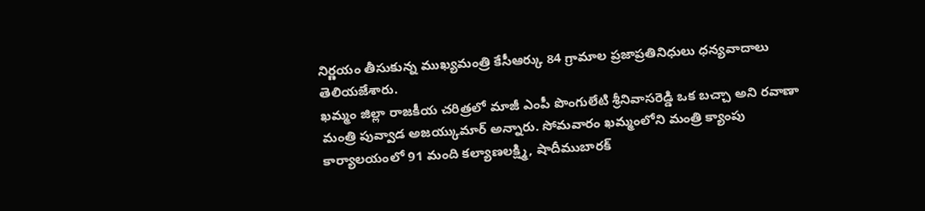నిర్ణయం తీసుకున్న ముఖ్యమంత్రి కేసీఆర్కు 84 గ్రామాల ప్రజాప్రతినిధులు ధన్యవాదాలు తెలియజేశారు.
ఖమ్మం జిల్లా రాజకీయ చరిత్రలో మాజీ ఎంపీ పొంగులేటి శ్రీనివాసరెడ్డి ఒక బచ్చా అని రవాణా మంత్రి పువ్వాడ అజయ్కుమార్ అన్నారు. సోమవారం ఖమ్మంలోని మంత్రి క్యాంపు కార్యాలయంలో 91 మంది కల్యాణలక్ష్మి, షాదీముబారక్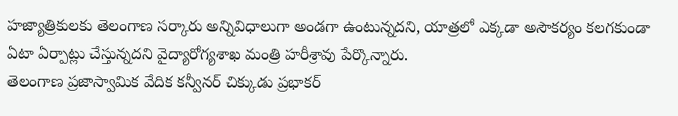హజ్యాత్రికులకు తెలంగాణ సర్కారు అన్నివిధాలుగా అండగా ఉంటున్నదని, యాత్రలో ఎక్కడా అసౌకర్యం కలగకుండా ఏటా ఏర్పాట్లు చేస్తున్నదని వైద్యారోగ్యశాఖ మంత్రి హరీశ్రావు పేర్కొన్నారు.
తెలంగాణ ప్రజాస్వామిక వేదిక కన్వీనర్ చిక్కుడు ప్రభాకర్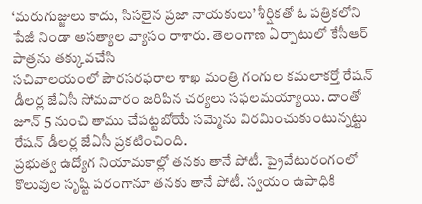‘మరుగుజ్జులు కాదు, సిసలైన ప్రజా నాయకులు’ శీర్షికతో ఓ పత్రికలోని పేజీ నిండా అసత్యాల వ్యాసం రాశారు. తెలంగాణ ఏర్పాటులో కేసీఆర్ పాత్రను తక్కువచేసి
సచివాలయంలో పౌరసరఫరాల శాఖ మంత్రి గంగుల కమలాకర్తో రేషన్ డీలర్ల జేఏసీ సోమవారం జరిపిన చర్యలు సఫలమయ్యాయి. దాంతో జూన్ 5 నుంచి తాము చేపట్టబోయే సమ్మెను విరమించుకుంటున్నట్టు రేషన్ డీలర్ల జేఏసీ ప్రకటించింది.
ప్రభుత్వ ఉద్యోగ నియామకాల్లో తనకు తానే పోటీ. ప్రైవేటురంగంలో కొలువుల సృష్టి పరంగానూ తనకు తానే పోటీ. స్వయం ఉపాధికి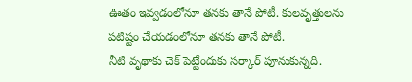ఊతం ఇవ్వడంలోనూ తనకు తానే పోటీ. కులవృత్తులను పటిష్టం చేయడంలోనూ తనకు తానే పోటీ.
నీటి వృథాకు చెక్ పెట్టేందుకు సర్కార్ పూనుకున్నది.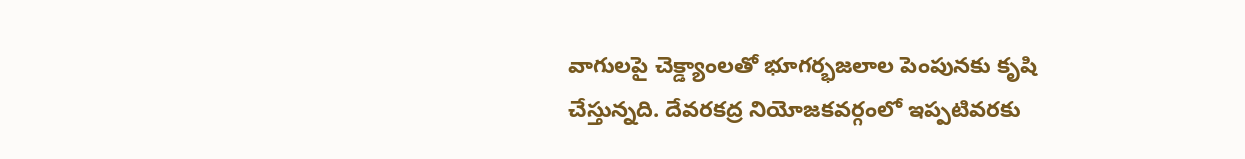వాగులపై చెక్డ్యాంలతో భూగర్భజలాల పెంపునకు కృషి చేస్తున్నది. దేవరకద్ర నియోజకవర్గంలో ఇప్పటివరకు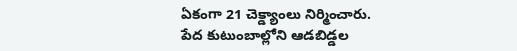ఏకంగా 21 చెక్డ్యాంలు నిర్మించారు.
పేద కుటుంబాల్లోని ఆడబిడ్డల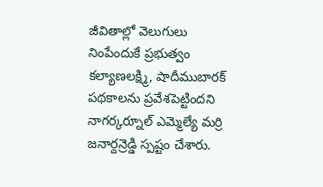జీవితాల్లో వెలుగులు నింపేందుకే ప్రభుత్వం కల్యాణలక్ష్మి, షాదీముబారక్ పథకాలను ప్రవేశపెట్టిందని నాగర్కర్నూల్ ఎమ్మెల్యే మర్రి జనార్దన్రెడ్డి స్పష్టం చేశారు.